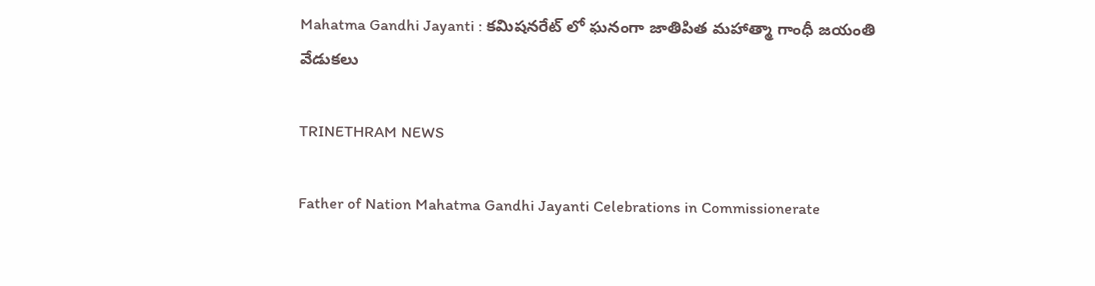Mahatma Gandhi Jayanti : కమిషనరేట్ లో ఘనంగా జాతిపిత మహాత్మా గాంధీ జయంతి వేడుకలు

TRINETHRAM NEWS

Father of Nation Mahatma Gandhi Jayanti Celebrations in Commissionerate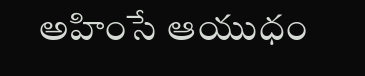అహింసే ఆయుధం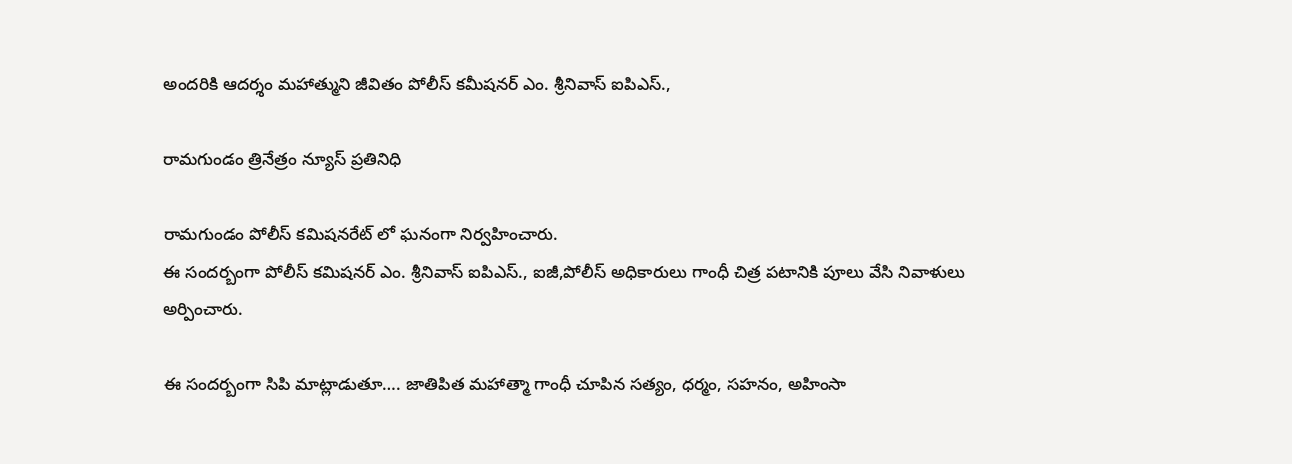అందరికి ఆదర్శం మహాత్ముని జీవితం పోలీస్ కమీషనర్ ఎం. శ్రీనివాస్ ఐపిఎస్.,

రామగుండం త్రినేత్రం న్యూస్ ప్రతినిధి

రామగుండం పోలీస్ కమిషనరేట్ లో ఘనంగా నిర్వహించారు.
ఈ సందర్బంగా పోలీస్ కమిషనర్ ఎం. శ్రీనివాస్ ఐపిఎస్., ఐజీ,పోలీస్ అధికారులు గాంధీ చిత్ర పటానికి పూలు వేసి నివాళులు అర్పించారు.

ఈ సందర్బంగా సిపి మాట్లాడుతూ…. జాతిపిత మహాత్మా గాంధీ చూపిన సత్యం, ధర్మం, సహనం, అహింసా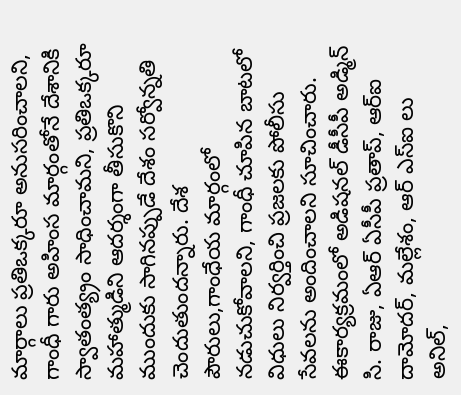మార్గాలు ప్రతిఒక్కరూ అనుసరించాలని, గాంధీ గారు అహింస మార్గంతోనే దేశానికి స్వాతంత్య్రం సాధించామని, ప్రతిఒక్కరూ మహాత్ముడిని ఆదర్శంగా తీసుకొని ముందుకు సాగినప్పుడే దేశం సర్వోన్నతి చెందుతుందన్నారు. దేశ పౌరులు,గాంధేయ మార్గంలో నడుచుకోవాలని, గాంధీ చూపిన బాటలో విధులు నిర్వర్తించి ప్రజలకు పోలీసు సేవలను అందించాలని సూచించారు.
ఈకార్యక్రమంలో అడిషనల్ డీసీపీ అడ్మిన్ సి. రాజు, ఏఆర్ ఏసీపీ ప్రతాప్, ఆర్ఐ దామోదర్, మల్లేశం, ఆర్ ఎస్ఐ లు అనిల్,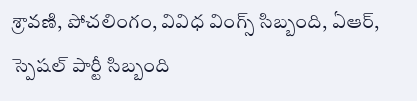శ్రావణి, పోచలింగం, వివిధ వింగ్స్ సిబ్బంది, ఏఆర్, స్పెషల్ పార్టీ సిబ్బంది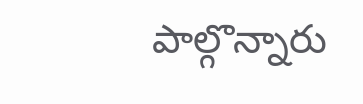పాల్గొన్నారు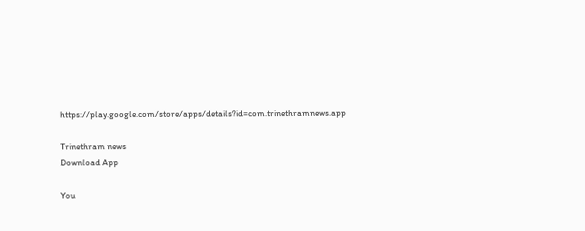https://play.google.com/store/apps/details?id=com.trinethramnews.app

Trinethram news
Download App

You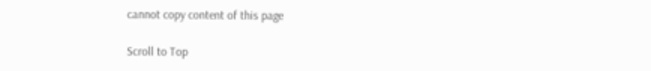cannot copy content of this page

Scroll to Top